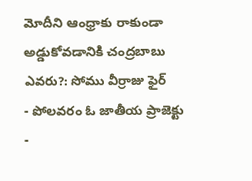మోదీని ఆంధ్రాకు రాకుండా అడ్డుకోవడానికి చంద్రబాబు ఎవరు?: సోము వీర్రాజు ఫైర్
- పోలవరం ఓ జాతీయ ప్రాజెక్టు
-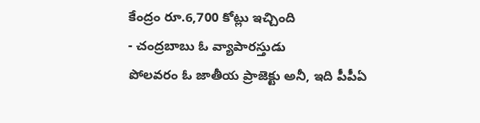కేంద్రం రూ.6,700 కోట్లు ఇచ్చింది
- చంద్రబాబు ఓ వ్యాపారస్తుడు
పోలవరం ఓ జాతీయ ప్రాజెక్టు అనీ, ఇది పీపీఏ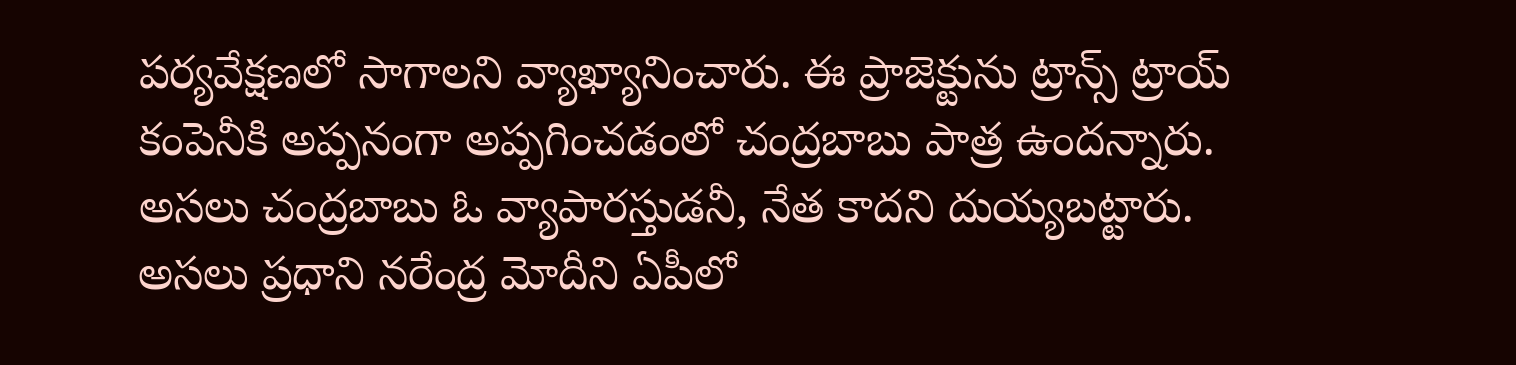పర్యవేక్షణలో సాగాలని వ్యాఖ్యానించారు. ఈ ప్రాజెక్టును ట్రాన్స్ ట్రాయ్ కంపెనీకి అప్పనంగా అప్పగించడంలో చంద్రబాబు పాత్ర ఉందన్నారు. అసలు చంద్రబాబు ఓ వ్యాపారస్తుడనీ, నేత కాదని దుయ్యబట్టారు. అసలు ప్రధాని నరేంద్ర మోదీని ఏపీలో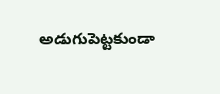అడుగుపెట్టకుండా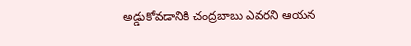అడ్డుకోవడానికి చంద్రబాబు ఎవరని ఆయన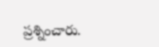ప్రశ్నించారు.